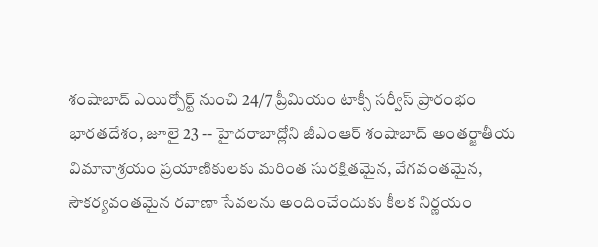శంషాబాద్ ఎయిర్పోర్ట్ నుంచి 24/7 ప్రీమియం టాక్సీ సర్వీస్ ప్రారంభం
భారతదేశం, జూలై 23 -- హైదరాబాద్లోని జీఎంఆర్ శంషాబాద్ అంతర్జాతీయ విమానాశ్రయం ప్రయాణికులకు మరింత సురక్షితమైన, వేగవంతమైన, సౌకర్యవంతమైన రవాణా సేవలను అందించేందుకు కీలక నిర్ణయం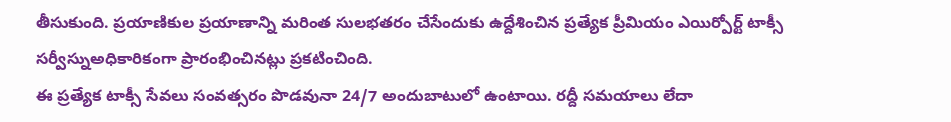తీసుకుంది. ప్రయాణికుల ప్రయాణాన్ని మరింత సులభతరం చేసేందుకు ఉద్దేశించిన ప్రత్యేక ప్రీమియం ఎయిర్పోర్ట్ టాక్సీ సర్వీస్నుఅధికారికంగా ప్రారంభించినట్లు ప్రకటించింది.
ఈ ప్రత్యేక టాక్సీ సేవలు సంవత్సరం పొడవునా 24/7 అందుబాటులో ఉంటాయి. రద్దీ సమయాలు లేదా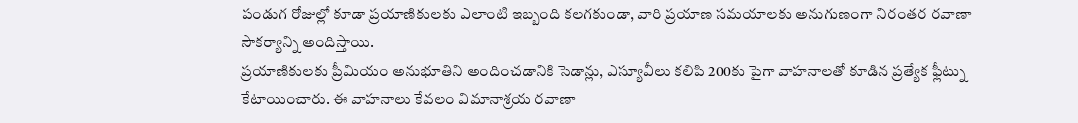పండుగ రోజుల్లో కూడా ప్రయాణికులకు ఎలాంటి ఇబ్బంది కలగకుండా, వారి ప్రయాణ సమయాలకు అనుగుణంగా నిరంతర రవాణా సౌకర్యాన్ని అందిస్తాయి.
ప్రయాణికులకు ప్రీమియం అనుభూతిని అందించడానికి సెడాన్లు, ఎస్యూవీలు కలిపి 200కు పైగా వాహనాలతో కూడిన ప్రత్యేక ఫ్లీట్ను కేటాయించారు. ఈ వాహనాలు కేవలం విమానాశ్రయ రవాణా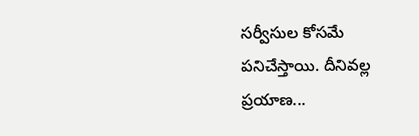సర్వీసుల కోసమే పనిచేస్తాయి. దీనివల్ల ప్రయాణ...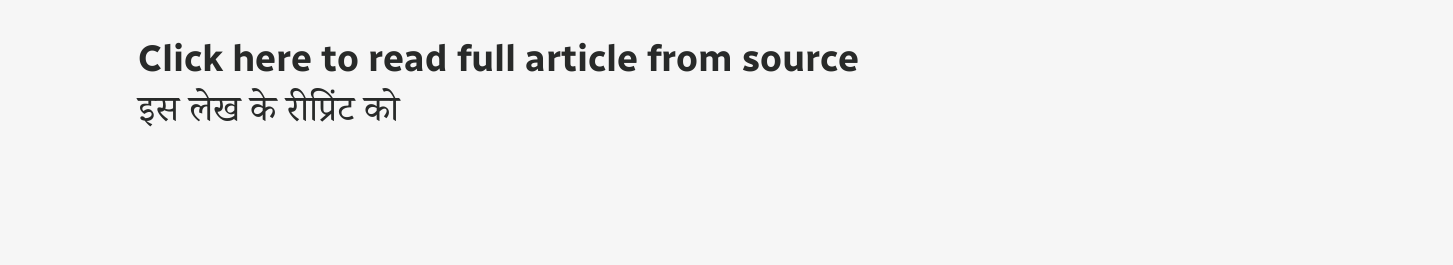Click here to read full article from source
इस लेख के रीप्रिंट को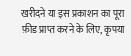खरीदने या इस प्रकाशन का पूरा फ़ीड प्राप्त करने के लिए, कृपया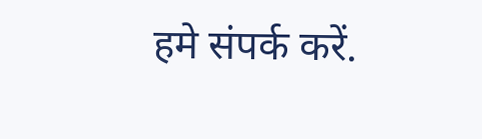हमे संपर्क करें.